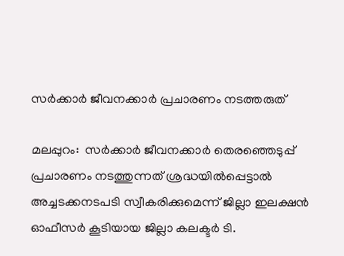സര്‍ക്കാര്‍ ജീവനക്കാര്‍ പ്രചാരണം നടത്തരുത്

മലപ്പുറം:  സര്‍ക്കാര്‍ ജീവനക്കാര്‍ തെരഞ്ഞെടുപ്പ് പ്രചാരണം നടത്തുന്നത് ശ്രദ്ധയില്‍പ്പെട്ടാല്‍ അച്ചടക്കനടപടി സ്വീകരിക്കുമെന്ന് ജില്ലാ ഇലക്ഷന്‍ ഓഫീസര്‍ കൂടിയായ ജില്ലാ കലക്ടര്‍ ടി.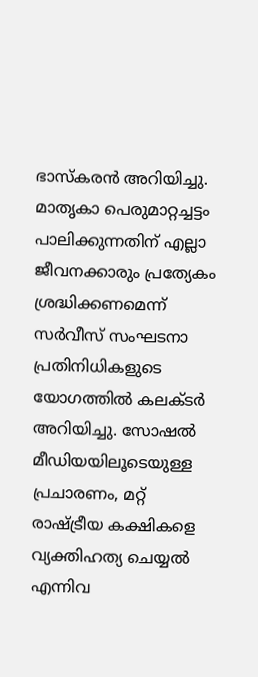ഭാസ്‌കരന്‍ അറിയിച്ചു. മാതൃകാ പെരുമാറ്റച്ചട്ടം പാലിക്കുന്നതിന് എല്ലാ ജീവനക്കാരും പ്രത്യേകം ശ്രദ്ധിക്കണമെന്ന് സര്‍വീസ് സംഘടനാ പ്രതിനിധികളുടെ യോഗത്തില്‍ കലക്ടര്‍ അറിയിച്ചു. സോഷല്‍ മീഡിയയിലൂടെയുള്ള പ്രചാരണം, മറ്റ് രാഷ്ട്രീയ കക്ഷികളെ വ്യക്തിഹത്യ ചെയ്യല്‍ എന്നിവ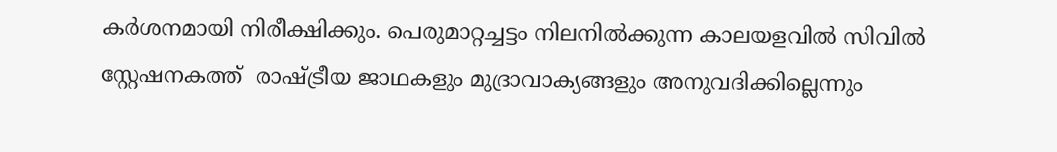കര്‍ശനമായി നിരീക്ഷിക്കും. പെരുമാറ്റച്ചട്ടം നിലനില്‍ക്കുന്ന കാലയളവില്‍ സിവില്‍ സ്റ്റേഷനകത്ത്  രാഷ്ട്രീയ ജാഥകളും മുദ്രാവാക്യങ്ങളും അനുവദിക്കില്ലെന്നും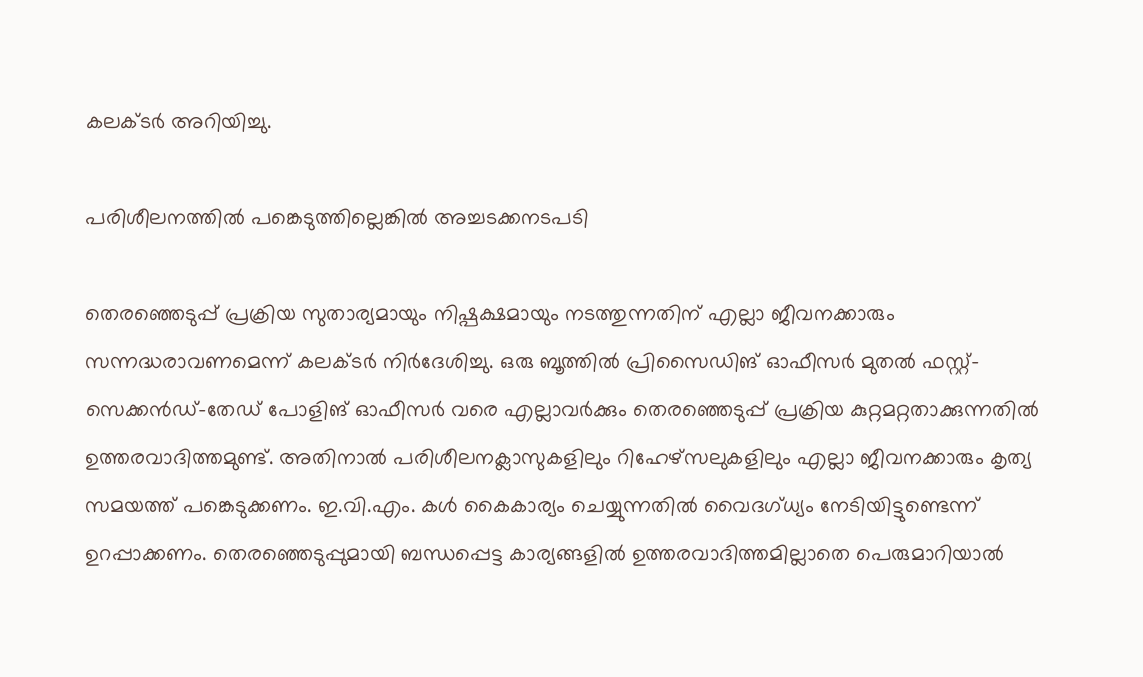കലക്ടര്‍ അറിയിച്ചു.

പരിശീലനത്തില്‍ പങ്കെടുത്തില്ലെങ്കില്‍ അച്ചടക്കനടപടി

തെരഞ്ഞെടുപ്പ് പ്രക്രിയ സുതാര്യമായും നിഷ്പക്ഷമായും നടത്തുന്നതിന് എല്ലാ ജീവനക്കാരും സന്നദ്ധരാവണമെന്ന് കലക്ടര്‍ നിര്‍ദേശിച്ചു. ഒരു ബൂത്തില്‍ പ്രിസൈഡിങ് ഓഫീസര്‍ മുതല്‍ ഫസ്റ്റ്-സെക്കന്‍ഡ്-തേഡ് പോളിങ് ഓഫീസര്‍ വരെ എല്ലാവര്‍ക്കും തെരഞ്ഞെടുപ്പ് പ്രക്രിയ കുറ്റമറ്റതാക്കുന്നതില്‍ ഉത്തരവാദിത്തമുണ്ട്. അതിനാല്‍ പരിശീലനക്ലാസുകളിലും റിഹേഴ്‌സലുകളിലും എല്ലാ ജീവനക്കാരും കൃത്യ സമയത്ത് പങ്കെടുക്കണം. ഇ.വി.എം. കള്‍ കൈകാര്യം ചെയ്യുന്നതില്‍ വൈദഗ്ധ്യം നേടിയിട്ടുണ്ടെന്ന് ഉറപ്പാക്കണം. തെരഞ്ഞെടുപ്പുമായി ബന്ധപ്പെട്ട കാര്യങ്ങളില്‍ ഉത്തരവാദിത്തമില്ലാതെ പെരുമാറിയാല്‍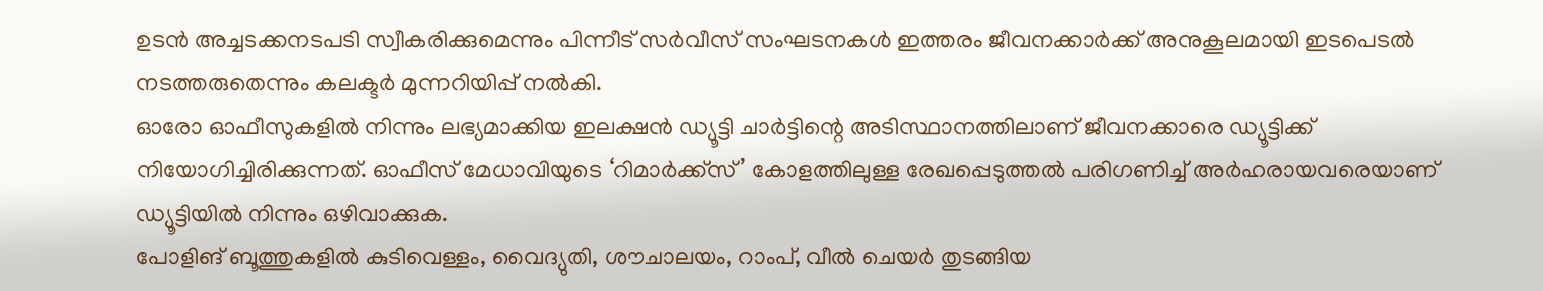ഉടന്‍ അച്ചടക്കനടപടി സ്വീകരിക്കുമെന്നും പിന്നീട് സര്‍വീസ് സംഘടനകള്‍ ഇത്തരം ജീവനക്കാര്‍ക്ക് അനുകൂലമായി ഇടപെടല്‍ നടത്തരുതെന്നും കലക്ടര്‍ മുന്നറിയിപ്പ് നല്‍കി.
ഓരോ ഓഫീസുകളില്‍ നിന്നും ലഭ്യമാക്കിയ ഇലക്ഷന്‍ ഡ്യൂട്ടി ചാര്‍ട്ടിന്റെ അടിസ്ഥാനത്തിലാണ് ജീവനക്കാരെ ഡ്യൂട്ടിക്ക് നിയോഗിച്ചിരിക്കുന്നത്. ഓഫീസ് മേധാവിയുടെ ‘റിമാര്‍ക്ക്‌സ്’ കോളത്തിലുള്ള രേഖപ്പെടുത്തല്‍ പരിഗണിച്ച് അര്‍ഹരായവരെയാണ് ഡ്യൂട്ടിയില്‍ നിന്നും ഒഴിവാക്കുക.
പോളിങ് ബൂത്തുകളില്‍ കുടിവെള്ളം, വൈദ്യുതി, ശൗചാലയം, റാംപ്, വീല്‍ ചെയര്‍ തുടങ്ങിയ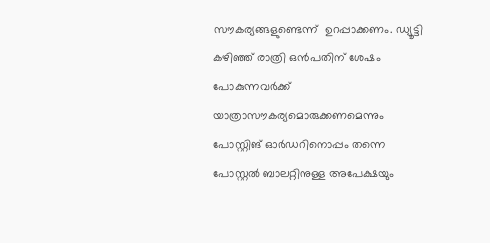സൗകര്യങ്ങളുണ്ടെന്ന്  ഉറപ്പാക്കണം. ഡ്യൂട്ടി കഴിഞ്ഞ് രാത്രി ഒന്‍പതിന് ശേഷം പോകുന്നവര്‍ക്ക് യാത്രാസൗകര്യമൊരുക്കണമെന്നും പോസ്റ്റിങ് ഓര്‍ഡറിനൊപ്പം തന്നെ പോസ്റ്റല്‍ ബാലറ്റിനുള്ള അപേക്ഷയും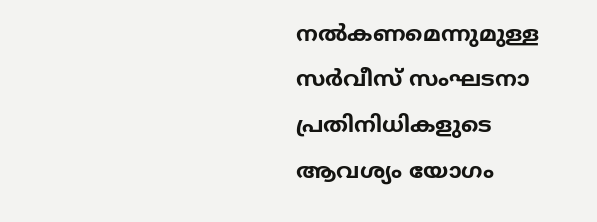നല്‍കണമെന്നുമുള്ള സര്‍വീസ് സംഘടനാ പ്രതിനിധികളുടെ ആവശ്യം യോഗം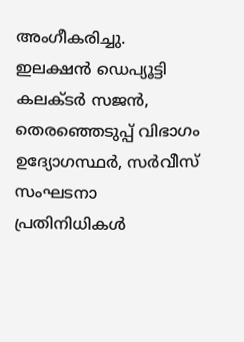അംഗീകരിച്ചു. ഇലക്ഷന്‍ ഡെപ്യൂട്ടി കലക്ടര്‍ സജന്‍, തെരഞ്ഞെടുപ്പ് വിഭാഗം ഉദ്യോഗസ്ഥര്‍, സര്‍വീസ് സംഘടനാ പ്രതിനിധികള്‍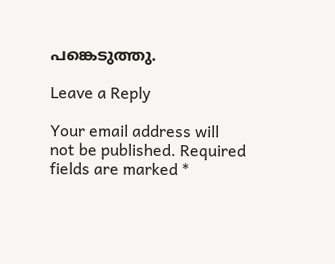പങ്കെടുത്തു.

Leave a Reply

Your email address will not be published. Required fields are marked *